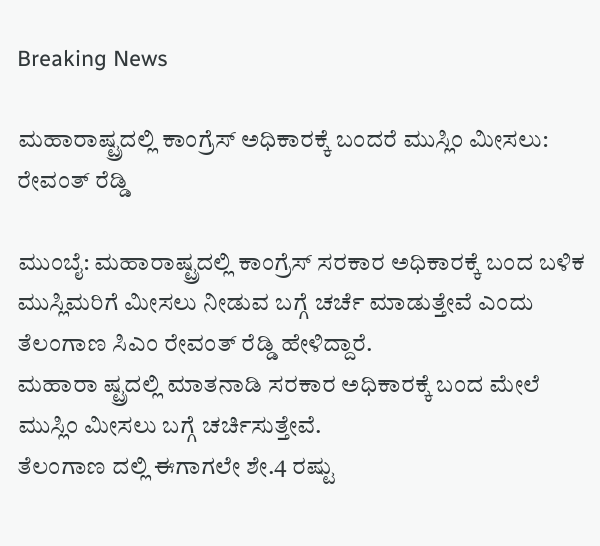Breaking News

ಮಹಾರಾಷ್ಟ್ರದಲ್ಲಿ ಕಾಂಗ್ರೆಸ್‌ ಅಧಿಕಾರಕ್ಕೆ ಬಂದರೆ ಮುಸ್ಲಿಂ ಮೀಸಲು: ರೇವಂತ್ ರೆಡ್ಡಿ

ಮುಂಬೈ: ಮಹಾರಾಷ್ಟ್ರದಲ್ಲಿ ಕಾಂಗ್ರೆಸ್‌ ಸರಕಾರ ಅಧಿಕಾರಕ್ಕೆ ಬಂದ ಬಳಿಕ ಮುಸ್ಲಿಮರಿಗೆ ಮೀಸಲು ನೀಡುವ ಬಗ್ಗೆ ಚರ್ಚೆ ಮಾಡುತ್ತೇವೆ ಎಂದು ತೆಲಂಗಾಣ ಸಿಎಂ ರೇವಂತ್‌ ರೆಡ್ಡಿ ಹೇಳಿದ್ದಾರೆ.
ಮಹಾರಾ ಷ್ಟ್ರದಲ್ಲಿ ಮಾತನಾಡಿ ಸರಕಾರ ಅಧಿಕಾರಕ್ಕೆ ಬಂದ ಮೇಲೆ ಮುಸ್ಲಿಂ ಮೀಸಲು ಬಗ್ಗೆ ಚರ್ಚಿಸುತ್ತೇವೆ.
ತೆಲಂಗಾಣ ದಲ್ಲಿ ಈಗಾಗಲೇ ಶೇ.4 ರಷ್ಟು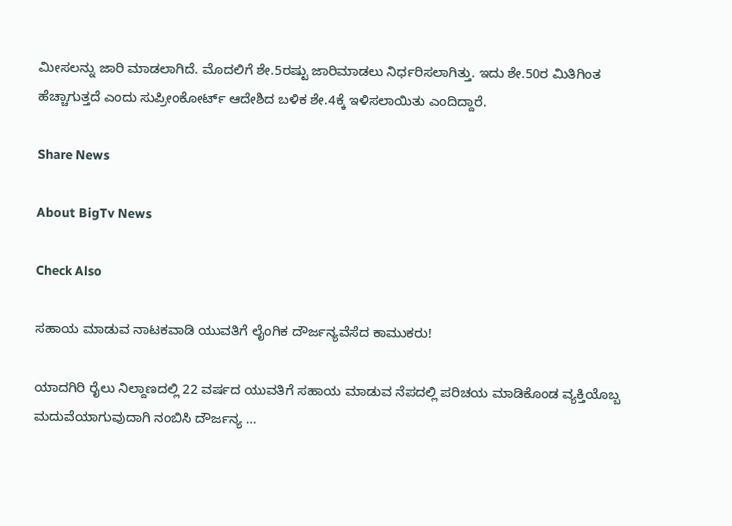ಮೀಸಲನ್ನು ಜಾರಿ ಮಾಡಲಾಗಿದೆ. ಮೊದಲಿಗೆ ಶೇ.5ರಷ್ಟು ಜಾರಿಮಾಡಲು ನಿರ್ಧರಿಸಲಾಗಿತ್ತು. ಇದು ಶೇ.50ರ ಮಿತಿಗಿಂತ ಹೆಚ್ಚಾಗುತ್ತದೆ ಎಂದು ಸುಪ್ರೀಂಕೋರ್ಟ್‌ ಆದೇಶಿದ ಬಳಿಕ ಶೇ.4ಕ್ಕೆ ಇಳಿಸಲಾಯಿತು ಎಂದಿದ್ದಾರೆ.

Share News

About BigTv News

Check Also

ಸಹಾಯ ಮಾಡುವ ನಾಟಕವಾಡಿ ಯುವತಿಗೆ ಲೈಂಗಿಕ ದೌರ್ಜನ್ಯವೆಸೆದ ಕಾಮುಕರು!

ಯಾದಗಿರಿ ರೈಲು ನಿಲ್ದಾಣದಲ್ಲಿ 22 ವರ್ಷದ ಯುವತಿಗೆ ಸಹಾಯ ಮಾಡುವ ನೆಪದಲ್ಲಿ ಪರಿಚಯ ಮಾಡಿಕೊಂಡ ವ್ಯಕ್ತಿಯೊಬ್ಬ ಮದುವೆಯಾಗುವುದಾಗಿ ನಂಬಿಸಿ ದೌರ್ಜನ್ಯ …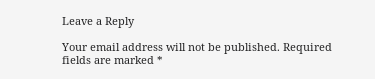Leave a Reply

Your email address will not be published. Required fields are marked *